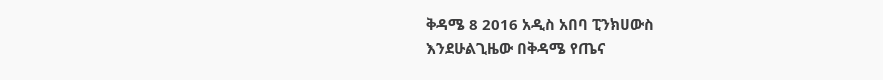ቅዳሜ 8 2016 አዲስ አበባ ፒንክሀውስ
እንደሁልጊዜው በቅዳሜ የጤና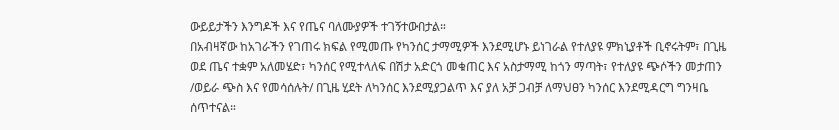ውይይታችን እንግዶች እና የጤና ባለሙያዎች ተገኝተውበታል።
በአብዛኛው ከአገራችን የገጠሩ ክፍል የሚመጡ የካንሰር ታማሚዎች እንደሚሆኑ ይነገራል የተለያዩ ምክኒያቶች ቢኖሩትም፣ በጊዜ ወደ ጤና ተቋም አለመሄድ፣ ካንሰር የሚተላለፍ በሽታ አድርጎ መቁጠር እና አስታማሚ ከጎን ማጣት፣ የተለያዩ ጭሶችን መታጠን /ወይራ ጭስ እና የመሳሰሉት/ በጊዜ ሂደት ለካንሰር እንደሚያጋልጥ እና ያለ አቻ ጋብቻ ለማህፀን ካንሰር እንደሚዳርግ ግንዛቤ ሰጥተናል።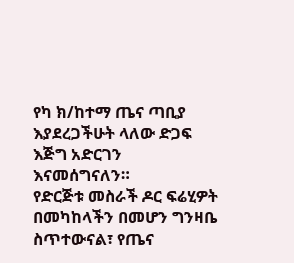የካ ክ/ከተማ ጤና ጣቢያ እያደረጋችሁት ላለው ድጋፍ እጅግ አድርገን እናመሰግናለን።
የድርጅቱ መስራች ዶር ፍሬሂዎት በመካከላችን በመሆን ግንዛቤ ስጥተውናል፣ የጤና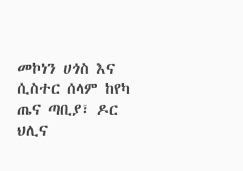መኮነን ሀጎስ እና ሲስተር ሰላም ከየካ ጤና ጣቢያ፣ ዶር ህሊና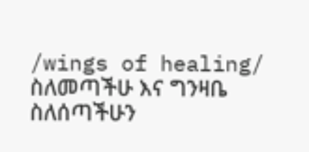/wings of healing/ ስለመጣችሁ እና ግንዛቤ ስለሰጣችሁን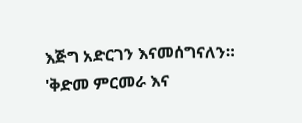እጅግ አድርገን እናመሰግናለን።
'ቅድመ ምርመራ እና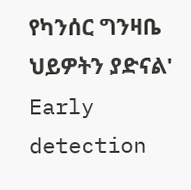የካንሰር ግንዛቤ ህይዎትን ያድናል'
Early detection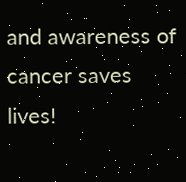and awareness of cancer saves lives!